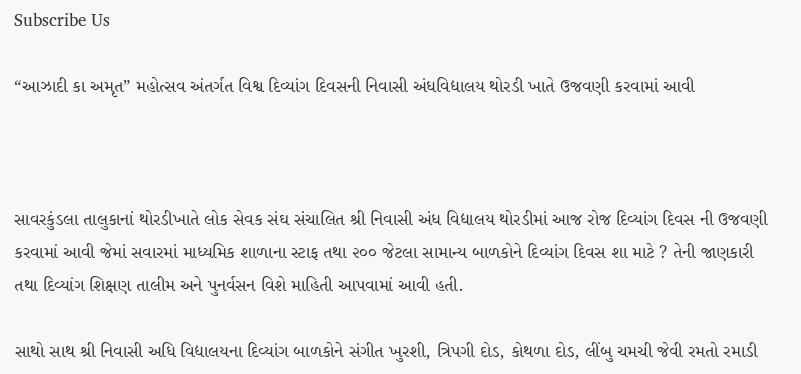Subscribe Us

“આઝાદી કા અમૃત” મહોત્સવ અંતર્ગત વિશ્વ દિવ્યાંગ દિવસની નિવાસી અંધવિદ્યાલય થોરડી ખાતે ઉજવણી કરવામાં આવી



સાવરકુંડલા તાલુકાનાં થોરડીખાતે લોક સેવક સંઘ સંચાલિત શ્રી નિવાસી અંધ વિદ્યાલય થોરડીમાં આજ રોજ દિવ્યાંગ દિવસ ની ઉજવણી કરવામાં આવી જેમાં સવારમાં માધ્યમિક શાળાના સ્ટાફ તથા ૨૦૦ જેટલા સામાન્ય બાળકોને દિવ્યાંગ દિવસ શા માટે ? તેની જાણકારી તથા દિવ્યાંગ શિક્ષણ તાલીમ અને પુનર્વસન વિશે માહિતી આપવામાં આવી હતી.

સાથો સાથ શ્રી નિવાસી અધિ વિદ્યાલયના દિવ્યાંગ બાળકોને સંગીત ખુરશી, ત્રિપગી દોડ, કોથળા દોડ, લીંબુ ચમચી જેવી રમતો રમાડી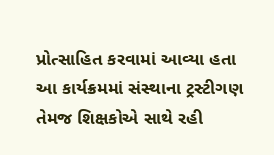પ્રોત્સાહિત કરવામાં આવ્યા હતા આ કાર્યક્રમમાં સંસ્થાના ટ્રસ્ટીગણ તેમજ શિક્ષકોએ સાથે રહી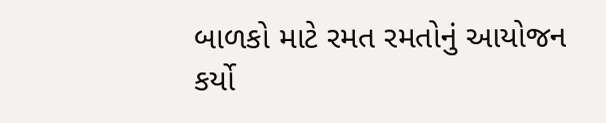બાળકો માટે રમત રમતોનું આયોજન કર્યો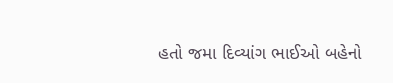હતો જમા દિવ્યાંગ ભાઈઓ બહેનો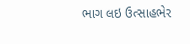ભાગ લઇ ઉત્સાહભેર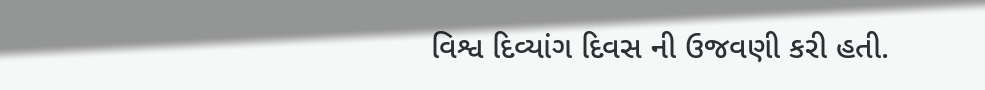વિશ્વ દિવ્યાંગ દિવસ ની ઉજવણી કરી હતી.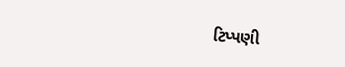ટિપ્પણી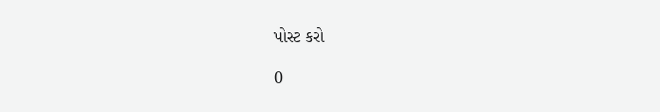પોસ્ટ કરો

0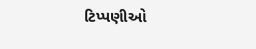ટિપ્પણીઓ